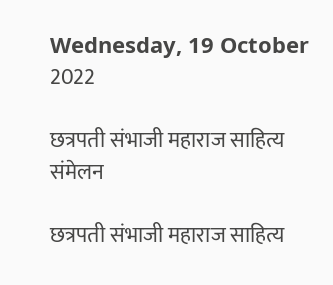Wednesday, 19 October 2022

छत्रपती संभाजी महाराज साहित्य संमेलन

छत्रपती संभाजी महाराज साहित्य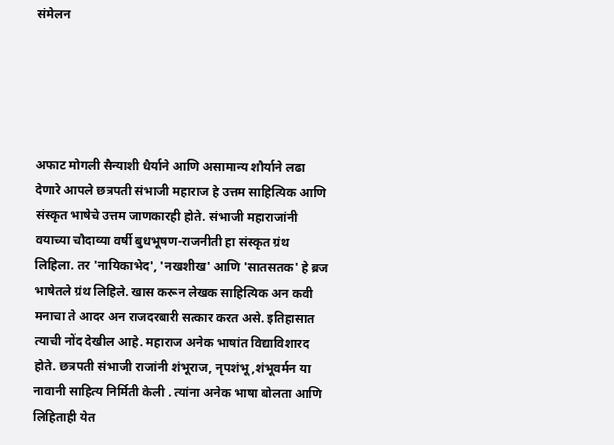संमेलन





अफाट मोगली सैन्याशी धैर्याने आणि असामान्य शौर्याने लढा देणारे आपले छत्रपती संभाजी महाराज हे उत्तम साहित्यिक आणि संस्कृत भाषेचे उत्तम जाणकारही होते. संभाजी महाराजांनी वयाच्या चौदाव्या वर्षी बुधभूषण-राजनीती हा संस्कृत ग्रंथ लिहिला. तर 'नायिकाभेद', 'नखशीख' आणि 'सातसतक' हे ब्रज भाषेतले ग्रंथ लिहिले. खास करून लेखक साहित्यिक अन कवी मनाचा ते आदर अन राजदरबारी सत्कार करत असे. इतिहासात त्याची नोंद देखील आहे. महाराज अनेक भाषांत विद्याविशारद होते. छत्रपती संभाजी राजांनी शंभूराज, नृपशंभू,शंभूवर्मन या नावानी साहित्य निर्मिती केली . त्यांना अनेक भाषा बोलता आणि लिहिताही येत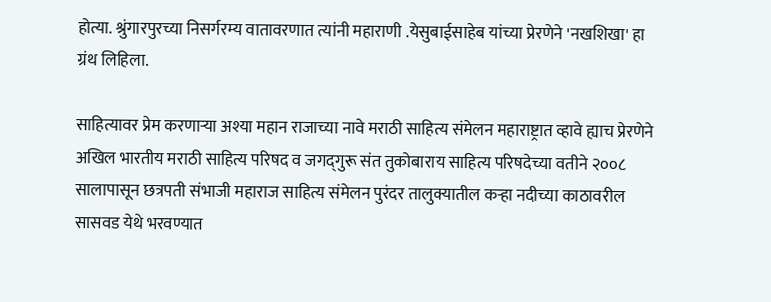होत्या. श्रुंगारपुरच्या निसर्गरम्य वातावरणात त्यांनी महाराणी .येसुबाईसाहेब यांच्या प्रेरणेने 'नखशिखा' हा ग्रंथ लिहिला.

साहित्यावर प्रेम करणाऱ्या अश्या महान राजाच्या नावे मराठी साहित्य संमेलन महाराष्ट्रात व्हावे ह्याच प्रेरणेने अखिल भारतीय मराठी साहित्य परिषद व जगद्‌गुरू संत तुकोबाराय साहित्य परिषदेच्या वतीने २००८ सालापासून छत्रपती संभाजी महाराज साहित्य संमेलन पुरंदर तालुक्यातील कऱ्हा नदीच्या काठावरील सासवड येथे भरवण्यात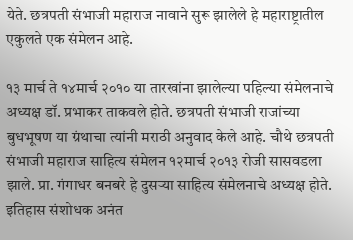येते. छत्रपती संभाजी महाराज नावाने सुरू झालेले हे महाराष्ट्रातील एकुलते एक संमेलन आहे.

१३ मार्च ते १४मार्च २०१० या तारखांना झालेल्या पहिल्या संमेलनाचे अध्यक्ष डॉ. प्रभाकर ताकवले होते. छत्रपती संभाजी राजांच्या बुधभूषण या ग्रंथाचा त्यांनी मराठी अनुवाद केले आहे. चौथे छत्रपती संभाजी महाराज साहित्य संमेलन १२मार्च २०१३ रोजी सासवडला झाले. प्रा. गंगाधर बनबरे हे दुसऱ्या साहित्य संमेलनाचे अध्यक्ष होते.  इतिहास संशोधक अनंत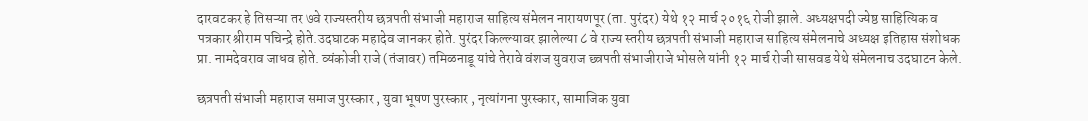दारवटकर हे तिसऱ्या तर ७वे राज्यस्तरीय छत्रपती संभाजी महाराज साहित्य संमेलन नारायणपूर (ता. पुरंदर) येथे १२ मार्च २०१६ रोजी झाले. अध्यक्षपदी ज्येष्ठ साहित्यिक व पत्रकार श्रीराम पचिन्द्रे होते.उदघाटक महादेव जानकर होते. पुरंदर किल्ल्यावर झालेल्या ८ वे राज्य स्तरीय छत्रपती संभाजी महाराज साहित्य संमेलनाचे अध्यक्ष इतिहास संशोधक प्रा. नामदेवराव जाधव होते. व्यंकोजी राजे (तंजावर) तमिळनाडू यांचे तेरावे वंशज युवराज छ्त्रपती संभाजीराजे भोसले यांनी १२ मार्च रोजी सासवड येथे संमेलनाच उदघाटन केले.

छत्रपती संभाजी महाराज समाज पुरस्कार , युवा भूषण पुरस्कार , नृत्यांगना पुरस्कार, सामाजिक युवा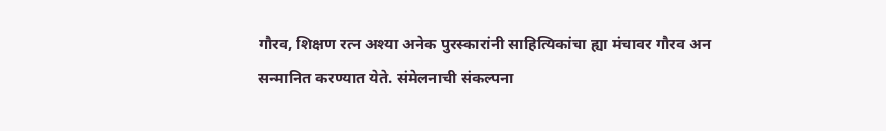गौरव, शिक्षण रत्‍न अश्या अनेक पुरस्कारांनी साहित्यिकांचा ह्या मंचावर गौरव अन सन्‍मानित करण्यात येते. संमेलनाची संकल्पना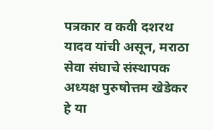पत्रकार व कवी दशरथ यादव यांची असून, मराठा सेवा संघाचे संस्थापक अध्यक्ष पुरुषोत्तम खेडेकर हे या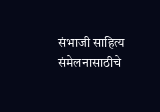संभाजी साहित्य संमेलनासाठीचे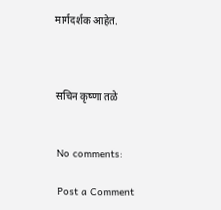मार्गदर्शक आहेत.



सचिन कृष्णा तळे


No comments:

Post a Comment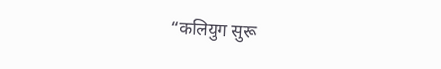“कलियुग सुरू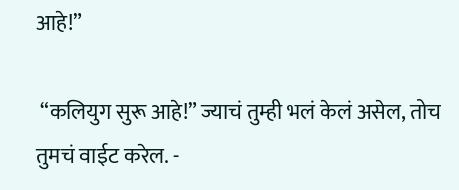आहे!”

 “कलियुग सुरू आहे!” ज्याचं तुम्ही भलं केलं असेल, तोच तुमचं वाईट करेल. -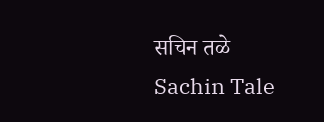सचिन तळे Sachin Tale